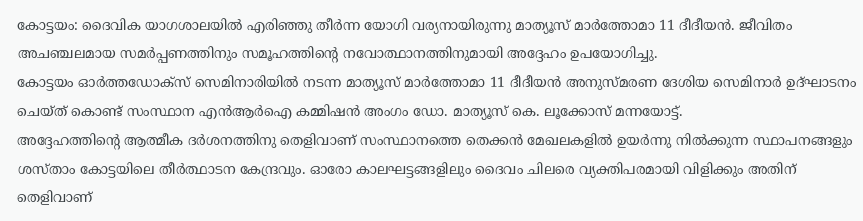കോട്ടയം: ദൈവിക യാഗശാലയിൽ എരിഞ്ഞു തീർന്ന യോഗി വര്യനായിരുന്നു മാത്യൂസ് മാർത്തോമാ 11 ദീദീയൻ. ജീവിതം അചഞ്ചലമായ സമർപ്പണത്തിനും സമൂഹത്തിന്റെ നവോത്ഥാനത്തിനുമായി അദ്ദേഹം ഉപയോഗിച്ചു.
കോട്ടയം ഓർത്തഡോക്സ് സെമിനാരിയിൽ നടന്ന മാത്യൂസ് മാർത്തോമാ 11 ദീദീയൻ അനുസ്മരണ ദേശിയ സെമിനാർ ഉദ്ഘാടനം ചെയ്ത് കൊണ്ട് സംസ്ഥാന എൻആർഐ കമ്മിഷൻ അംഗം ഡോ. മാത്യൂസ് കെ. ലൂക്കോസ് മന്നയോട്ട്.
അദ്ദേഹത്തിന്റെ ആത്മീക ദർശനത്തിനു തെളിവാണ് സംസ്ഥാനത്തെ തെക്കൻ മേഖലകളിൽ ഉയർന്നു നിൽക്കുന്ന സ്ഥാപനങ്ങളും ശസ്താം കോട്ടയിലെ തീർത്ഥാടന കേന്ദ്രവും. ഓരോ കാലഘട്ടങ്ങളിലും ദൈവം ചിലരെ വ്യക്തിപരമായി വിളിക്കും അതിന് തെളിവാണ്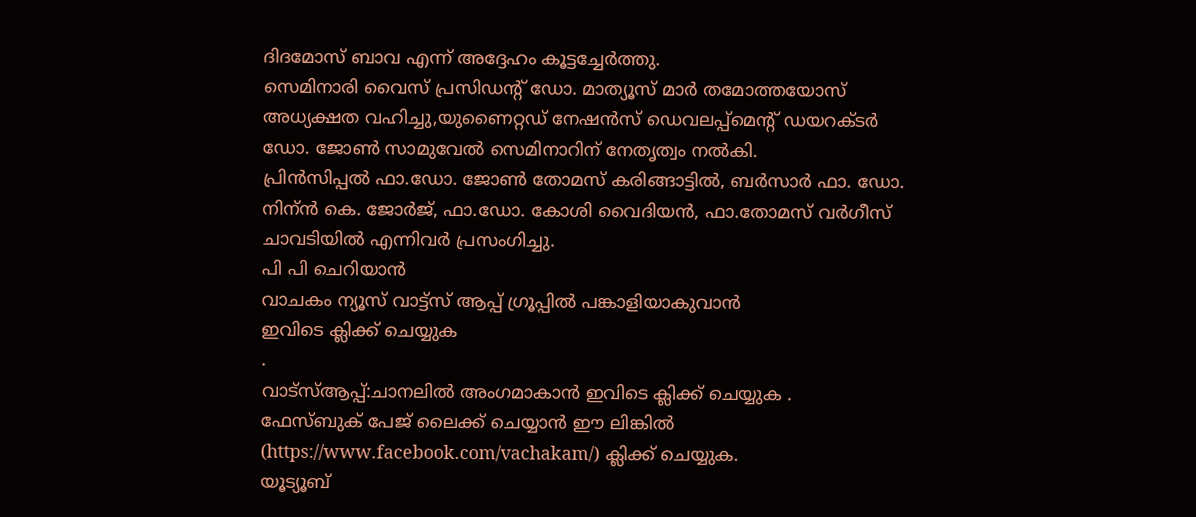ദിദമോസ് ബാവ എന്ന് അദ്ദേഹം കൂട്ടച്ചേർത്തു.
സെമിനാരി വൈസ് പ്രസിഡന്റ് ഡോ. മാത്യൂസ് മാർ തമോത്തയോസ് അധ്യക്ഷത വഹിച്ചു,യുണൈറ്റഡ് നേഷൻസ് ഡെവലപ്പ്മെന്റ് ഡയറക്ടർ ഡോ. ജോൺ സാമുവേൽ സെമിനാറിന് നേതൃത്വം നൽകി.
പ്രിൻസിപ്പൽ ഫാ.ഡോ. ജോൺ തോമസ് കരിങ്ങാട്ടിൽ, ബർസാർ ഫാ. ഡോ. നിന്ൻ കെ. ജോർജ്, ഫാ.ഡോ. കോശി വൈദിയൻ, ഫാ.തോമസ് വർഗീസ് ചാവടിയിൽ എന്നിവർ പ്രസംഗിച്ചു.
പി പി ചെറിയാൻ
വാചകം ന്യൂസ് വാട്ട്സ് ആപ്പ് ഗ്രൂപ്പിൽ പങ്കാളിയാകുവാൻ
ഇവിടെ ക്ലിക്ക് ചെയ്യുക
.
വാട്സ്ആപ്പ്:ചാനലിൽ അംഗമാകാൻ ഇവിടെ ക്ലിക്ക് ചെയ്യുക .
ഫേസ്ബുക് പേജ് ലൈക്ക് ചെയ്യാൻ ഈ ലിങ്കിൽ (https://www.facebook.com/vachakam/) ക്ലിക്ക് ചെയ്യുക.
യൂട്യൂബ്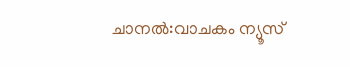ചാനൽ:വാചകം ന്യൂസ്